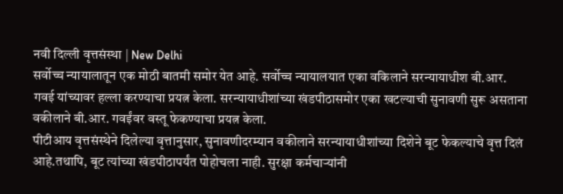नवी दिल्ली वृत्तसंस्था | New Delhi
सर्वोच्च न्यायालातून एक मोठी बातमी समोर येत आहे. सर्वोच्च न्यायालयात एका वकिलाने सरन्यायाधीश बी.आर. गवई यांच्यावर हल्ला करण्याचा प्रयत्न केला. सरन्यायाधीशांच्या खंडपीठासमोर एका खटल्याची सुनावणी सुरू असताना वकीलाने बी.आर. गवईंवर वस्तू फेकण्याचा प्रयत्न केला.
पीटीआय वृत्तसंस्थेने दिलेल्या वृत्तानुसार, सुनावणीदरम्यान वकीलाने सरन्यायाधीशांच्या दिशेने बूट फेकल्याचे वृत्त दिलं आहे.तथापि, बूट त्यांच्या खंडपीठापर्यंत पोहोचला नाही. सुरक्षा कर्मचाऱ्यांनी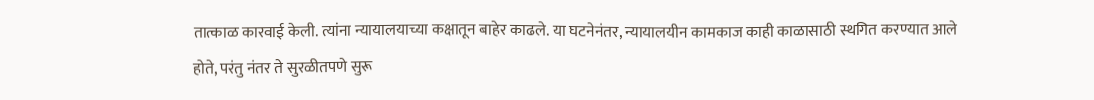तात्काळ कारवाई केली. त्यांना न्यायालयाच्या कक्षातून बाहेर काढले. या घटनेनंतर, न्यायालयीन कामकाज काही काळासाठी स्थगित करण्यात आले होते, परंतु नंतर ते सुरळीतपणे सुरू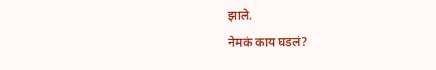झाले.
नेमकं काय घडलं?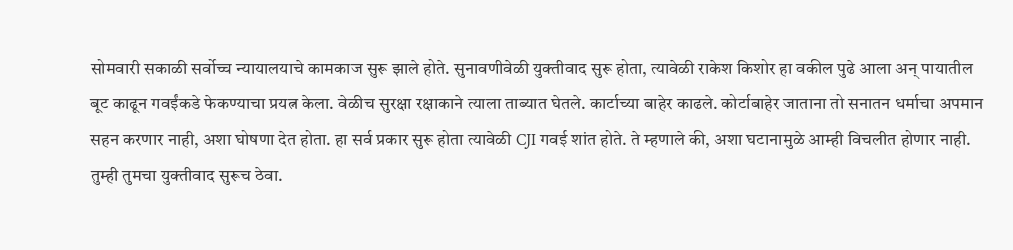सोमवारी सकाळी सर्वोच्च न्यायालयाचे कामकाज सुरू झाले होते. सुनावणीवेळी युक्तीवाद सुरू होता, त्यावेळी राकेश किशोर हा वकील पुढे आला अन् पायातील बूट काढून गवईंकडे फेकण्याचा प्रयत्न केला. वेळीच सुरक्षा रक्षाकाने त्याला ताब्यात घेतले. कार्टाच्या बाहेर काढले. कोर्टाबाहेर जाताना तो सनातन धर्माचा अपमान सहन करणार नाही, अशा घोषणा देत होता. हा सर्व प्रकार सुरू होता त्यावेळी CJI गवई शांत होते. ते म्हणाले की, अशा घटानामुळे आम्ही विचलीत होणार नाही. तुम्ही तुमचा युक्तीवाद सुरूच ठेवा.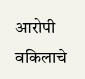आरोपी वकिलाचे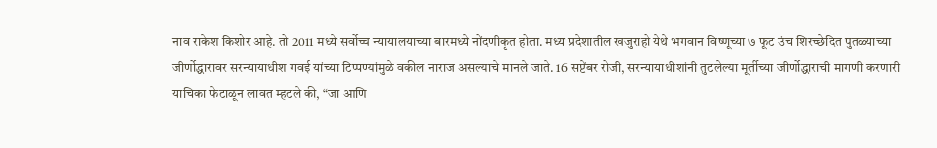नाव राकेश किशोर आहे. तो 2011 मध्ये सर्वोच्च न्यायालयाच्या बारमध्ये नोंदणीकृत होता. मध्य प्रदेशातील खजुराहो येथे भगवान विष्णूच्या ७ फूट उंच शिरच्छेदित पुतळ्याच्या जीर्णोद्धारावर सरन्यायाधीश गवई यांच्या टिप्पण्यांमुळे वकील नाराज असल्याचे मानले जाते. 16 सप्टेंबर रोजी, सरन्यायाधीशांनी तुटलेल्या मूर्तीच्या जीर्णोद्धाराची मागणी करणारी याचिका फेटाळून लावत म्हटले की, “जा आणि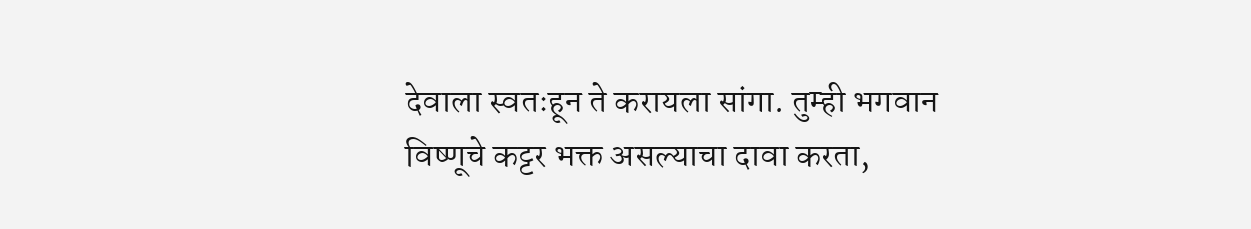देवाला स्वतःहून ते करायला सांगा. तुम्ही भगवान विष्णूचे कट्टर भक्त असल्याचा दावा करता,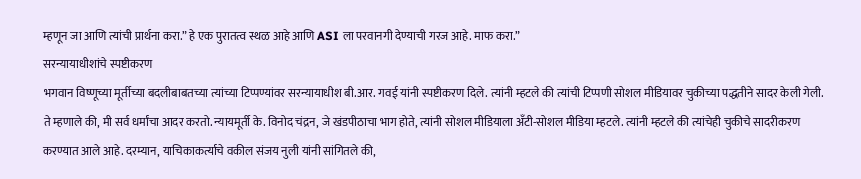म्हणून जा आणि त्यांची प्रार्थना करा.” हे एक पुरातत्व स्थळ आहे आणि ASI ला परवानगी देण्याची गरज आहे. माफ करा.”
सरन्यायाधीशांचे स्पष्टीकरण
भगवान विष्णूच्या मूर्तीच्या बदलीबाबतच्या त्यांच्या टिप्पण्यांवर सरन्यायाधीश बी.आर. गवई यांनी स्पष्टीकरण दिले. त्यांनी म्हटले की त्यांची टिप्पणी सोशल मीडियावर चुकीच्या पद्धतीने सादर केली गेली. ते म्हणाले की, मी सर्व धर्मांचा आदर करतो. न्यायमूर्ती के. विनोद चंद्रन, जे खंडपीठाचा भाग होते, त्यांनी सोशल मीडियाला अँटी-सोशल मीडिया म्हटले. त्यांनी म्हटले की त्यांचेही चुकीचे सादरीकरण करण्यात आले आहे. दरम्यान, याचिकाकर्त्याचे वकील संजय नुली यांनी सांगितले की,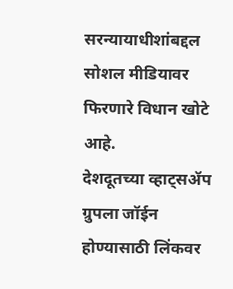सरन्यायाधीशांबद्दल सोशल मीडियावर फिरणारे विधान खोटे आहे.
देशदूतच्या व्हाट्सॲप ग्रुपला जॉईन होण्यासाठी लिंकवर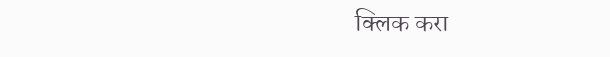क्लिक करा